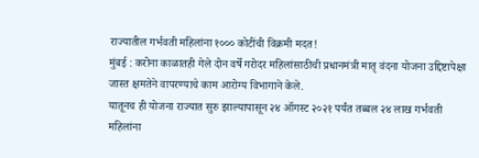राज्यातील गर्भवती महिलांना १००० कोटींची विक्रमी मदत!
मुंबई : करोना काळातही गेले दोन वर्षे गरोदर महिलांसाठीची प्रधानमंत्री मातृ वंदना योजना उद्दिष्टापेक्षा जास्त क्षमतेने वापरण्याचे काम आरोग्य विभागाने केले.
यातूनच ही योजना राज्यात सुरु झाल्यापासून २४ ऑगस्ट २०२१ पर्यंत तब्बल २४ लाख गर्भवती महिलांना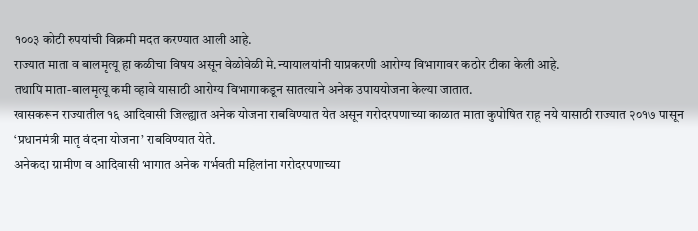१००३ कोटी रुपयांची विक्रमी मदत करण्यात आली आहे.
राज्यात माता व बालमृत्यू हा कळीचा विषय असून वेळोवेळी मे.न्यायालयांनी याप्रकरणी आरोग्य विभागावर कठोर टीका केली आहे.
तथापि माता-बालमृत्यू कमी व्हावे यासाठी आरोग्य विभागाकडून सातत्याने अनेक उपाययोजना केल्या जातात.
खासकरून राज्यातील १६ आदिवासी जिल्ह्यात अनेक योजना राबविण्यात येत असून गरोदरपणाच्या काळात माता कुपोषित राहू नये यासाठी राज्यात २०१७ पासून
‘प्रधानमंत्री मातृ वंदना योजना’ राबविण्यात येते.
अनेकदा ग्रामीण व आदिवासी भागात अनेक गर्भवती महिलांना गरोदरपणाच्या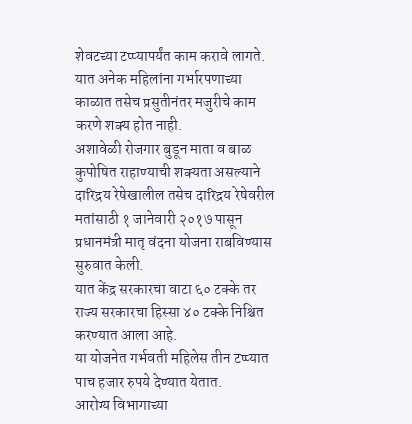शेवटच्या टप्प्यापर्यंत काम करावे लागते.
यात अनेक महिलांना गर्भारपणाच्या काळात तसेच प्रसुतीनंतर मजुरीचे काम करणे शक्य होत नाही.
अशावेळी रोजगार बुडून माता व बाळ कुपोषित राहाण्याची शक्यता असल्याने दारिद्रय रेषेखालील तसेच दारिद्रय रेषेवरील मतांसाठी १ जानेवारी २०१७ पासून प्रधानमंत्री मातृ वंदना योजना राबविण्यास सुरुवात केली.
यात केंद्र सरकारचा वाटा ६० टक्के तर राज्य सरकारचा हिस्सा ४० टक्के निश्चित करण्यात आला आहे.
या योजनेत गर्भवती महिलेस तीन टप्प्यात पाच हजार रुपये देण्यात येतात.
आरोग्य विभागाच्या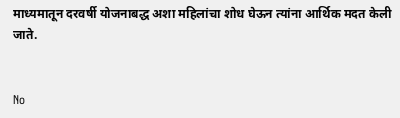माध्यमातून दरवर्षी योजनाबद्ध अशा महिलांचा शोध घेऊन त्यांना आर्थिक मदत केली जाते.


No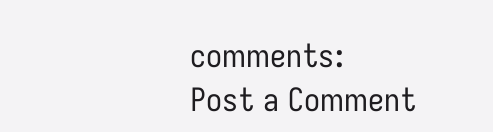comments:
Post a Comment